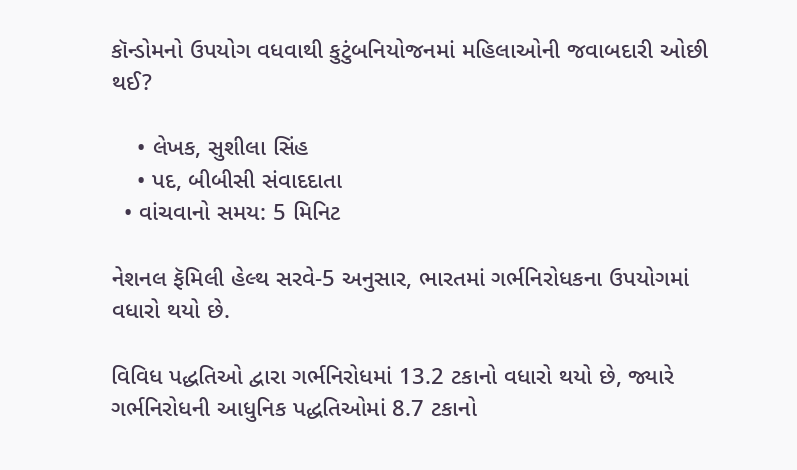કૉન્ડોમનો ઉપયોગ વધવાથી કુટુંબનિયોજનમાં મહિલાઓની જવાબદારી ઓછી થઈ?

    • લેખક, સુશીલા સિંહ
    • પદ, બીબીસી સંવાદદાતા
  • વાંચવાનો સમય: 5 મિનિટ

નેશનલ ફૅમિલી હેલ્થ સરવે-5 અનુસાર, ભારતમાં ગર્ભનિરોધકના ઉપયોગમાં વધારો થયો છે.

વિવિધ પદ્ધતિઓ દ્વારા ગર્ભનિરોધમાં 13.2 ટકાનો વધારો થયો છે, જ્યારે ગર્ભનિરોધની આધુનિક પદ્ધતિઓમાં 8.7 ટકાનો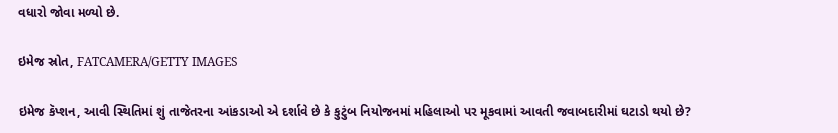વધારો જોવા મળ્યો છે.

ઇમેજ સ્રોત, FATCAMERA/GETTY IMAGES

ઇમેજ કૅપ્શન, આવી સ્થિતિમાં શું તાજેતરના આંકડાઓ એ દર્શાવે છે કે કુટુંબ નિયોજનમાં મહિલાઓ પર મૂકવામાં આવતી જવાબદારીમાં ઘટાડો થયો છે?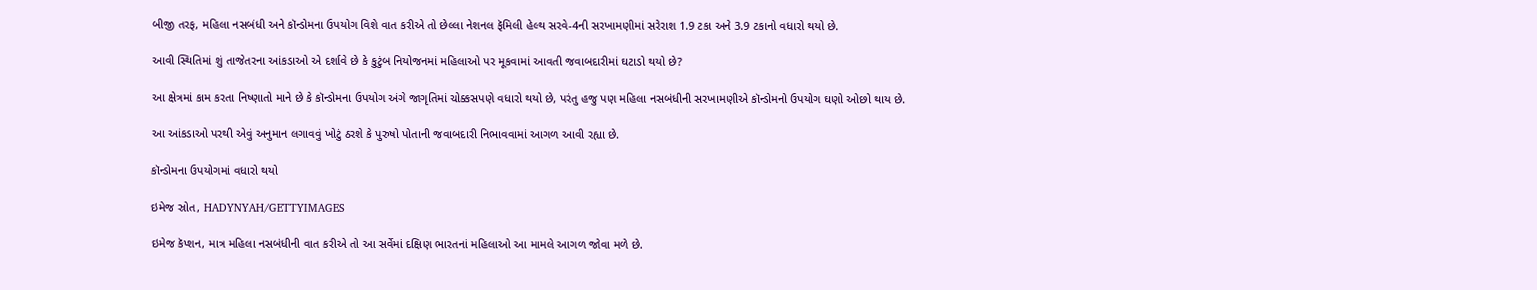બીજી તરફ, મહિલા નસબંધી અને કૉન્ડોમના ઉપયોગ વિશે વાત કરીએ તો છેલ્લા નેશનલ ફૅમિલી હેલ્થ સરવે-4ની સરખામણીમાં સરેરાશ 1.9 ટકા અને 3.9 ટકાનો વધારો થયો છે.

આવી સ્થિતિમાં શું તાજેતરના આંકડાઓ એ દર્શાવે છે કે કુટુંબ નિયોજનમાં મહિલાઓ પર મૂકવામાં આવતી જવાબદારીમાં ઘટાડો થયો છે?

આ ક્ષેત્રમાં કામ કરતા નિષ્ણાતો માને છે કે કૉન્ડોમના ઉપયોગ અંગે જાગૃતિમાં ચોક્કસપણે વધારો થયો છે, પરંતુ હજુ પણ મહિલા નસબંધીની સરખામણીએ કૉન્ડોમનો ઉપયોગ ઘણો ઓછો થાય છે.

આ આંકડાઓ પરથી એવું અનુમાન લગાવવું ખોટું ઠરશે કે પુરુષો પોતાની જવાબદારી નિભાવવામાં આગળ આવી રહ્યા છે.

કૉન્ડોમના ઉપયોગમાં વધારો થયો

ઇમેજ સ્રોત, HADYNYAH/GETTYIMAGES

ઇમેજ કૅપ્શન, માત્ર મહિલા નસબંધીની વાત કરીએ તો આ સર્વેમાં દક્ષિણ ભારતનાં મહિલાઓ આ મામલે આગળ જોવા મળે છે.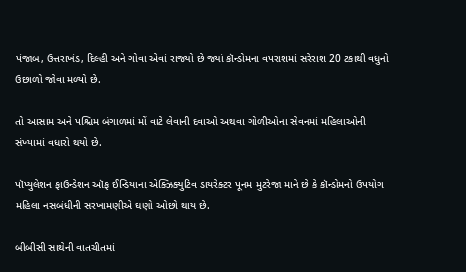પંજાબ, ઉત્તરાખંડ, દિલ્હી અને ગોવા એવાં રાજ્યો છે જ્યાં કૉન્ડોમના વપરાશમાં સરેરાશ 20 ટકાથી વધુનો ઉછાળો જોવા મળ્યો છે.

તો આસામ અને પશ્ચિમ બંગાળમાં મોં વાટે લેવાની દવાઓ અથવા ગોળીઓના સેવનમાં મહિલાઓની સંખ્યામાં વધારો થયો છે.

પૉપ્યુલેશન ફાઉન્ડેશન ઑફ ઈન્ડિયાના એક્ઝિક્યુટિવ ડાયરેક્ટર પૂનમ મુટરેજા માને છે કે કૉન્ડોમનો ઉપયોગ મહિલા નસબંધીની સરખામણીએ ઘણો ઓછો થાય છે.

બીબીસી સાથેની વાતચીતમાં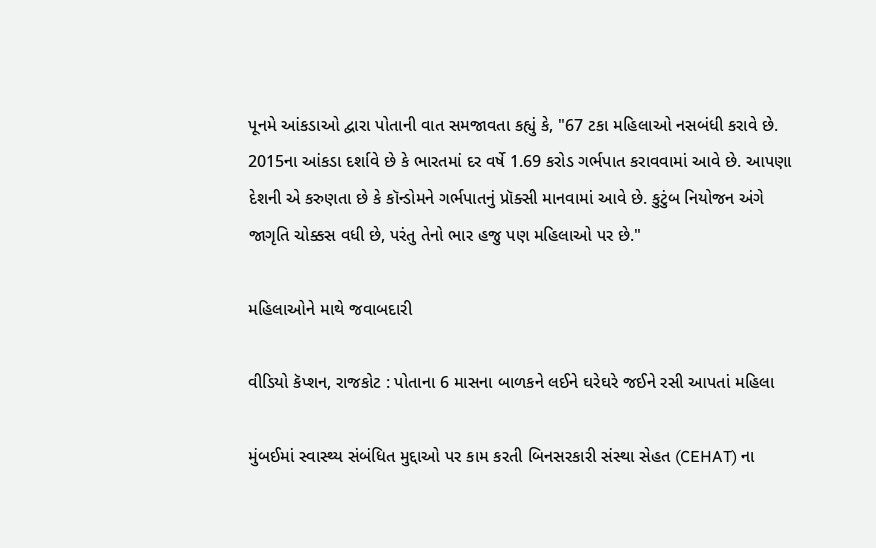પૂનમે આંકડાઓ દ્વારા પોતાની વાત સમજાવતા કહ્યું કે, "67 ટકા મહિલાઓ નસબંધી કરાવે છે. 2015ના આંકડા દર્શાવે છે કે ભારતમાં દર વર્ષે 1.69 કરોડ ગર્ભપાત કરાવવામાં આવે છે. આપણા દેશની એ કરુણતા છે કે કૉન્ડોમને ગર્ભપાતનું પ્રૉક્સી માનવામાં આવે છે. કુટુંબ નિયોજન અંગે જાગૃતિ ચોક્કસ વધી છે, પરંતુ તેનો ભાર હજુ પણ મહિલાઓ પર છે."

મહિલાઓને માથે જવાબદારી

વીડિયો કૅપ્શન, રાજકોટ : પોતાના 6 માસના બાળકને લઈને ઘરેઘરે જઈને રસી આપતાં મહિલા

મુંબઈમાં સ્વાસ્થ્ય સંબંધિત મુદ્દાઓ પર કામ કરતી બિનસરકારી સંસ્થા સેહત (CEHAT) ના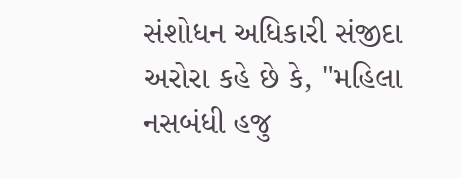સંશોધન અધિકારી સંજીદા અરોરા કહે છે કે, "મહિલા નસબંધી હજુ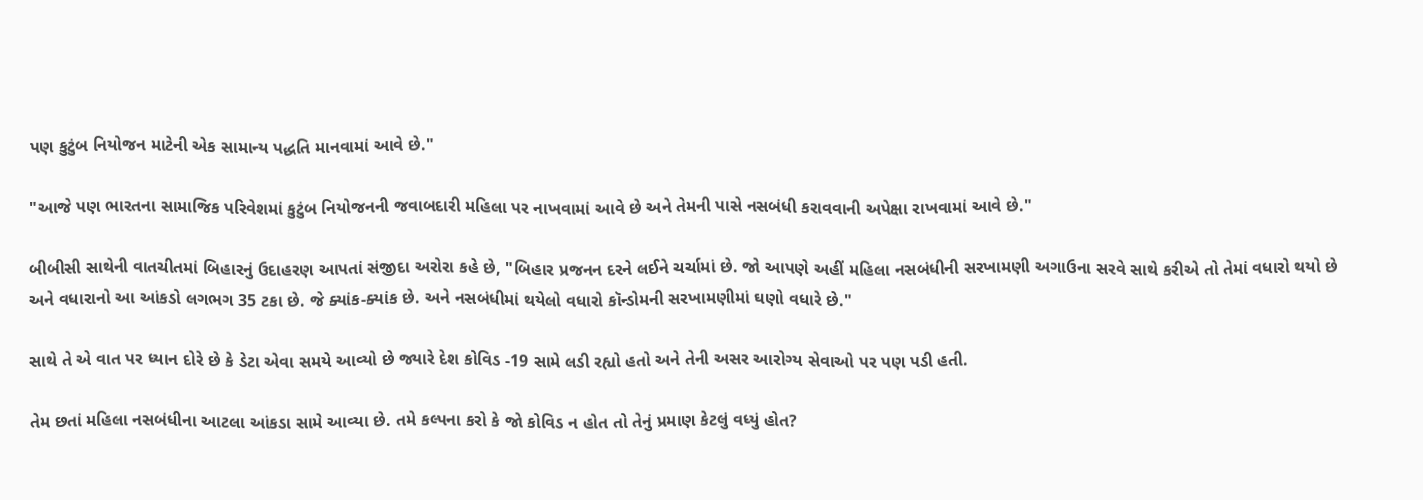પણ કુટુંબ નિયોજન માટેની એક સામાન્ય પદ્ધતિ માનવામાં આવે છે."

"આજે પણ ભારતના સામાજિક પરિવેશમાં કુટુંબ નિયોજનની જવાબદારી મહિલા પર નાખવામાં આવે છે અને તેમની પાસે નસબંધી કરાવવાની અપેક્ષા રાખવામાં આવે છે."

બીબીસી સાથેની વાતચીતમાં બિહારનું ઉદાહરણ આપતાં સંજીદા અરોરા કહે છે, "બિહાર પ્રજનન દરને લઈને ચર્ચામાં છે. જો આપણે અહીં મહિલા નસબંધીની સરખામણી અગાઉના સરવે સાથે કરીએ તો તેમાં વધારો થયો છે અને વધારાનો આ આંકડો લગભગ 35 ટકા છે. જે ક્યાંક-ક્યાંક છે. અને નસબંધીમાં થયેલો વધારો કૉન્ડોમની સરખામણીમાં ઘણો વધારે છે."

સાથે તે એ વાત પર ધ્યાન દોરે છે કે ડેટા એવા સમયે આવ્યો છે જ્યારે દેશ કોવિડ -19 સામે લડી રહ્યો હતો અને તેની અસર આરોગ્ય સેવાઓ પર પણ પડી હતી.

તેમ છતાં મહિલા નસબંધીના આટલા આંકડા સામે આવ્યા છે. તમે કલ્પના કરો કે જો કોવિડ ન હોત તો તેનું પ્રમાણ કેટલું વધ્યું હોત?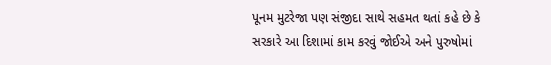પૂનમ મુટરેજા પણ સંજીદા સાથે સહમત થતાં કહે છે કે સરકારે આ દિશામાં કામ કરવું જોઈએ અને પુરુષોમાં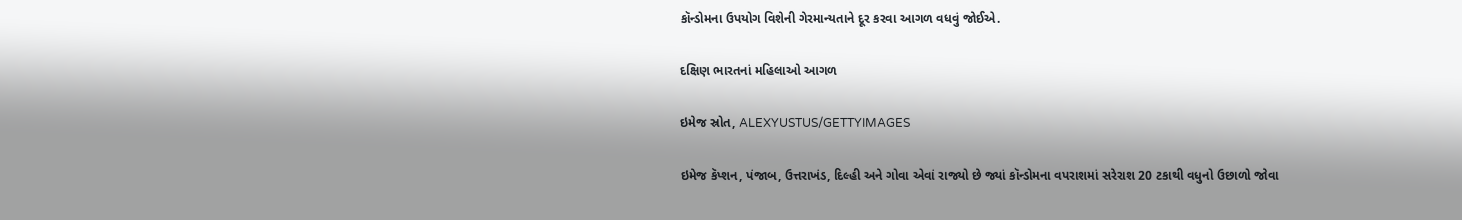કૉન્ડોમના ઉપયોગ વિશેની ગેરમાન્યતાને દૂર કરવા આગળ વધવું જોઈએ.

દક્ષિણ ભારતનાં મહિલાઓ આગળ

ઇમેજ સ્રોત, ALEXYUSTUS/GETTYIMAGES

ઇમેજ કૅપ્શન, પંજાબ, ઉત્તરાખંડ, દિલ્હી અને ગોવા એવાં રાજ્યો છે જ્યાં કૉન્ડોમના વપરાશમાં સરેરાશ 20 ટકાથી વધુનો ઉછાળો જોવા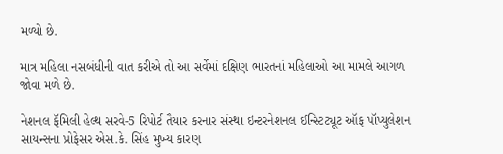મળ્યો છે.

માત્ર મહિલા નસબંધીની વાત કરીએ તો આ સર્વેમાં દક્ષિણ ભારતનાં મહિલાઓ આ મામલે આગળ જોવા મળે છે.

નેશનલ ફૅમિલી હેલ્થ સરવે-5 રિપોર્ટ તૈયાર કરનાર સંસ્થા ઇન્ટરનેશનલ ઈન્સ્ટિટ્યૂટ ઑફ પૉપ્યુલેશન સાયન્સના પ્રોફેસર એસ.કે. સિંહ મુખ્ય કારણ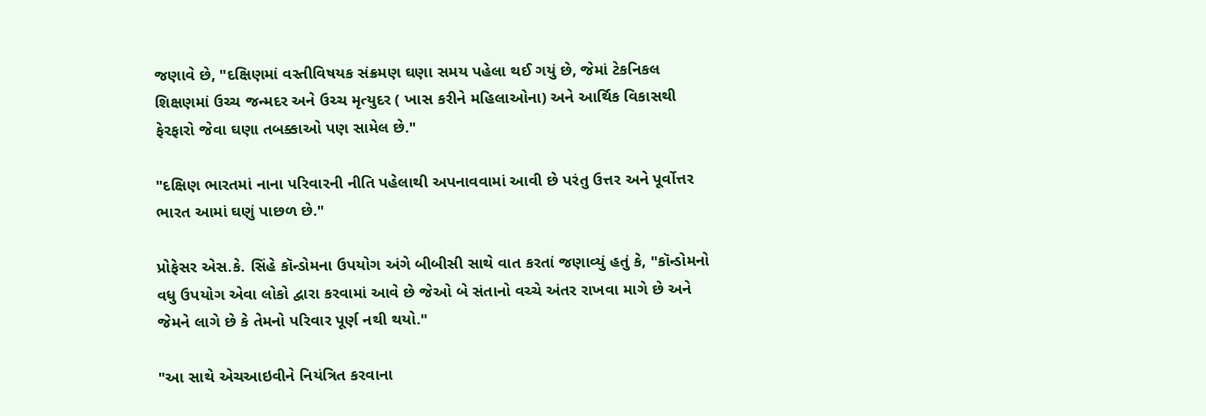જણાવે છે, "દક્ષિણમાં વસ્તીવિષયક સંક્રમણ ઘણા સમય પહેલા થઈ ગયું છે, જેમાં ટેકનિકલ શિક્ષણમાં ઉચ્ચ જન્મદર અને ઉચ્ચ મૃત્યુદર ( ખાસ કરીને મહિલાઓના) અને આર્થિક વિકાસથી ફેરફારો જેવા ઘણા તબક્કાઓ પણ સામેલ છે."

"દક્ષિણ ભારતમાં નાના પરિવારની નીતિ પહેલાથી અપનાવવામાં આવી છે પરંતુ ઉત્તર અને પૂર્વોત્તર ભારત આમાં ઘણું પાછળ છે."

પ્રોફેસર એસ.કે. સિંહે કૉન્ડોમના ઉપયોગ અંગે બીબીસી સાથે વાત કરતાં જણાવ્યું હતું કે, "કૉન્ડોમનો વધુ ઉપયોગ એવા લોકો દ્વારા કરવામાં આવે છે જેઓ બે સંતાનો વચ્ચે અંતર રાખવા માગે છે અને જેમને લાગે છે કે તેમનો પરિવાર પૂર્ણ નથી થયો."

"આ સાથે એચઆઇવીને નિયંત્રિત કરવાના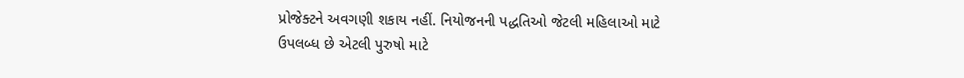પ્રોજેક્ટને અવગણી શકાય નહીં. નિયોજનની પદ્ધતિઓ જેટલી મહિલાઓ માટે ઉપલબ્ધ છે એટલી પુરુષો માટે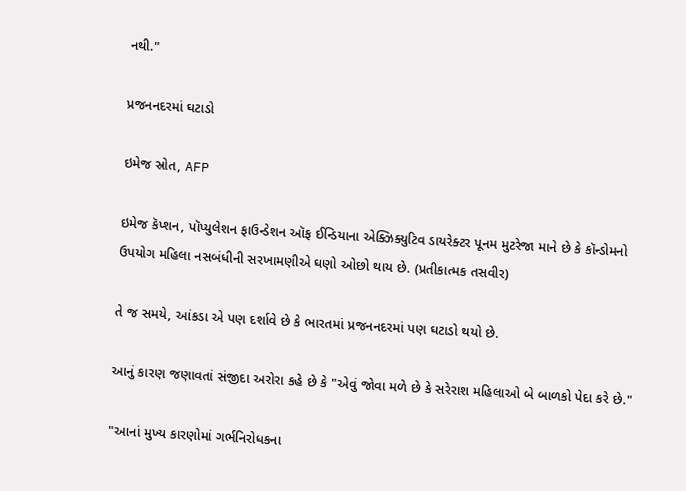નથી."

પ્રજનનદરમાં ઘટાડો

ઇમેજ સ્રોત, AFP

ઇમેજ કૅપ્શન, પૉપ્યુલેશન ફાઉન્ડેશન ઑફ ઈન્ડિયાના એક્ઝિક્યુટિવ ડાયરેક્ટર પૂનમ મુટરેજા માને છે કે કૉન્ડોમનો ઉપયોગ મહિલા નસબંધીની સરખામણીએ ઘણો ઓછો થાય છે. (પ્રતીકાત્મક તસવીર)

તે જ સમયે, આંકડા એ પણ દર્શાવે છે કે ભારતમાં પ્રજનનદરમાં પણ ઘટાડો થયો છે.

આનું કારણ જણાવતાં સંજીદા અરોરા કહે છે કે "એવું જોવા મળે છે કે સરેરાશ મહિલાઓ બે બાળકો પેદા કરે છે."

"આનાં મુખ્ય કારણોમાં ગર્ભનિરોધકના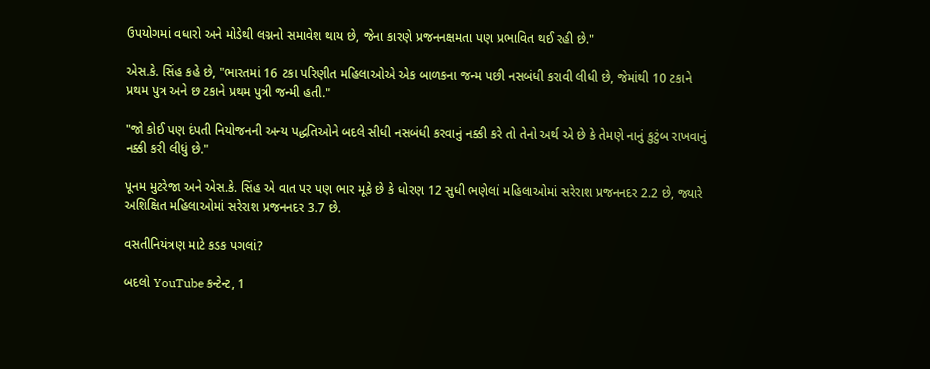ઉપયોગમાં વધારો અને મોડેથી લગ્નનો સમાવેશ થાય છે, જેના કારણે પ્રજનનક્ષમતા પણ પ્રભાવિત થઈ રહી છે."

એસ.કે. સિંહ કહે છે, "ભારતમાં 16 ટકા પરિણીત મહિલાઓએ એક બાળકના જન્મ પછી નસબંધી કરાવી લીધી છે, જેમાંથી 10 ટકાને પ્રથમ પુત્ર અને છ ટકાને પ્રથમ પુત્રી જન્મી હતી."

"જો કોઈ પણ દંપતી નિયોજનની અન્ય પદ્ધતિઓને બદલે સીધી નસબંધી કરવાનું નક્કી કરે તો તેનો અર્થ એ છે કે તેમણે નાનું કુટુંબ રાખવાનું નક્કી કરી લીધું છે."

પૂનમ મુટરેજા અને એસ.કે. સિંહ એ વાત પર પણ ભાર મૂકે છે કે ધોરણ 12 સુધી ભણેલાં મહિલાઓમાં સરેરાશ પ્રજનનદર 2.2 છે, જ્યારે અશિક્ષિત મહિલાઓમાં સરેરાશ પ્રજનનદર 3.7 છે.

વસતીનિયંત્રણ માટે કડક પગલાં?

બદલો YouTube કન્ટેન્ટ, 1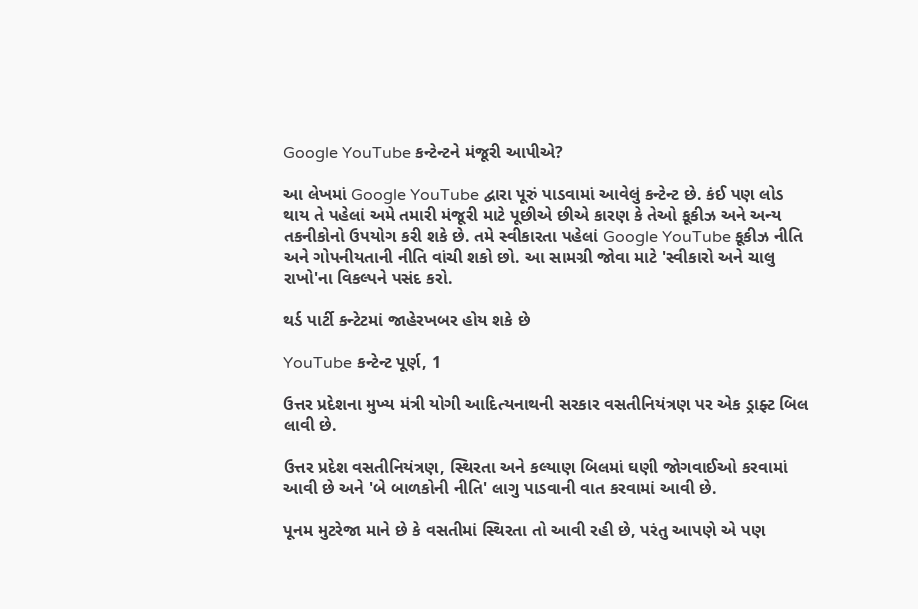Google YouTube કન્ટેન્ટને મંજૂરી આપીએ?

આ લેખમાં Google YouTube દ્વારા પૂરું પાડવામાં આવેલું કન્ટેન્ટ છે. કંઈ પણ લોડ થાય તે પહેલાં અમે તમારી મંજૂરી માટે પૂછીએ છીએ કારણ કે તેઓ કૂકીઝ અને અન્ય તકનીકોનો ઉપયોગ કરી શકે છે. તમે સ્વીકારતા પહેલાં Google YouTube કૂકીઝ નીતિ અને ગોપનીયતાની નીતિ વાંચી શકો છો. આ સામગ્રી જોવા માટે 'સ્વીકારો અને ચાલુ રાખો'ના વિકલ્પને પસંદ કરો.

થર્ડ પાર્ટી કન્ટેટમાં જાહેરખબર હોય શકે છે

YouTube કન્ટેન્ટ પૂર્ણ, 1

ઉત્તર પ્રદેશના મુખ્ય મંત્રી યોગી આદિત્યનાથની સરકાર વસતીનિયંત્રણ પર એક ડ્રાફ્ટ બિલ લાવી છે.

ઉત્તર પ્રદેશ વસતીનિયંત્રણ, સ્થિરતા અને કલ્યાણ બિલમાં ઘણી જોગવાઈઓ કરવામાં આવી છે અને 'બે બાળકોની નીતિ' લાગુ પાડવાની વાત કરવામાં આવી છે.

પૂનમ મુટરેજા માને છે કે વસતીમાં સ્થિરતા તો આવી રહી છે, પરંતુ આપણે એ પણ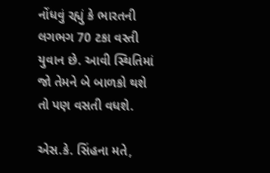નોંધવું રહ્યું કે ભારતની લગભગ 70 ટકા વસ્તી યુવાન છે. આવી સ્થિતિમાં જો તેમને બે બાળકો થશે તો પણ વસતી વધશે.

એસ.કે. સિંહના મતે,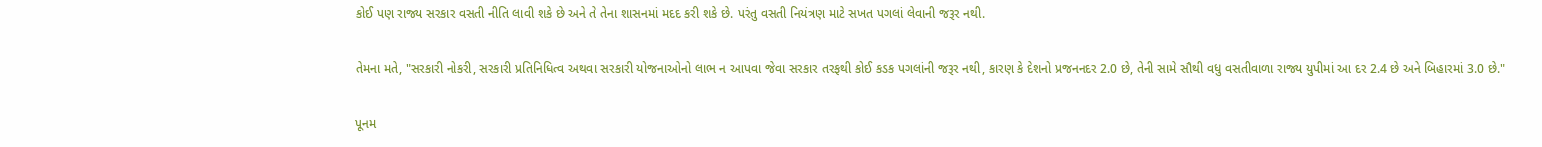કોઈ પણ રાજ્ય સરકાર વસતી નીતિ લાવી શકે છે અને તે તેના શાસનમાં મદદ કરી શકે છે. પરંતુ વસતી નિયંત્રણ માટે સખત પગલાં લેવાની જરૂર નથી.

તેમના મતે, "સરકારી નોકરી, સરકારી પ્રતિનિધિત્વ અથવા સરકારી યોજનાઓનો લાભ ન આપવા જેવા સરકાર તરફથી કોઈ કડક પગલાંની જરૂર નથી, કારણ કે દેશનો પ્રજનનદર 2.0 છે, તેની સામે સૌથી વધુ વસતીવાળા રાજ્ય યુપીમાં આ દર 2.4 છે અને બિહારમાં 3.0 છે."

પૂનમ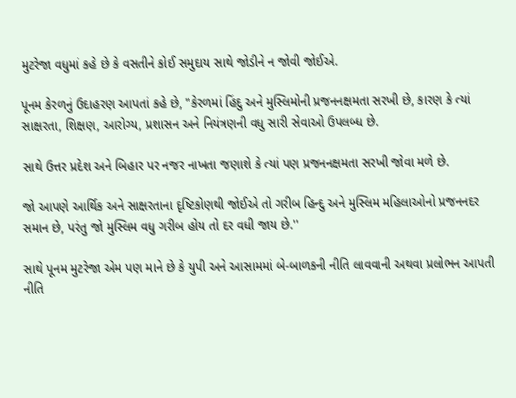મુટરેજા વધુમાં કહે છે કે વસતીને કોઈ સમુદાય સાથે જોડીને ન જોવી જોઈએ.

પૂનમ કેરળનું ઉદાહરણ આપતાં કહે છે, "કેરળમાં હિંદુ અને મુસ્લિમોની પ્રજનનક્ષમતા સરખી છે, કારણ કે ત્યાં સાક્ષરતા, શિક્ષણ, આરોગ્ય, પ્રશાસન અને નિયંત્રણની વધુ સારી સેવાઓ ઉપલબ્ધ છે.

સાથે ઉત્તર પ્રદેશ અને બિહાર પર નજર નાખતા જણાશે કે ત્યાં પણ પ્રજનનક્ષમતા સરખી જોવા મળે છે.

જો આપણે આર્થિક અને સાક્ષરતાના દૃષ્ટિકોણથી જોઈએ તો ગરીબ હિન્દુ અને મુસ્લિમ મહિલાઓનો પ્રજનનદર સમાન છે, પરંતુ જો મુસ્લિમ વધુ ગરીબ હોય તો દર વધી જાય છે.''

સાથે પૂનમ મુટરેજા એમ પણ માને છે કે યુપી અને આસામમાં બે-બાળકની નીતિ લાવવાની અથવા પ્રલોભન આપતી નીતિ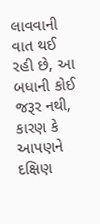લાવવાની વાત થઈ રહી છે, આ બધાની કોઈ જરૂર નથી, કારણ કે આપણને દક્ષિણ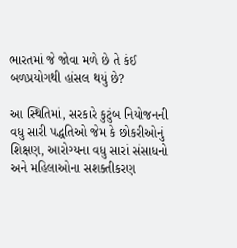ભારતમાં જે જોવા મળે છે તે કંઈ બળપ્રયોગથી હાંસલ થયું છે?

આ સ્થિતિમાં, સરકારે કુટુંબ નિયોજનની વધુ સારી પદ્ધતિઓ જેમ કે છોકરીઓનું શિક્ષણ, આરોગ્યના વધુ સારાં સંસાધનો અને મહિલાઓના સશક્તીકરણ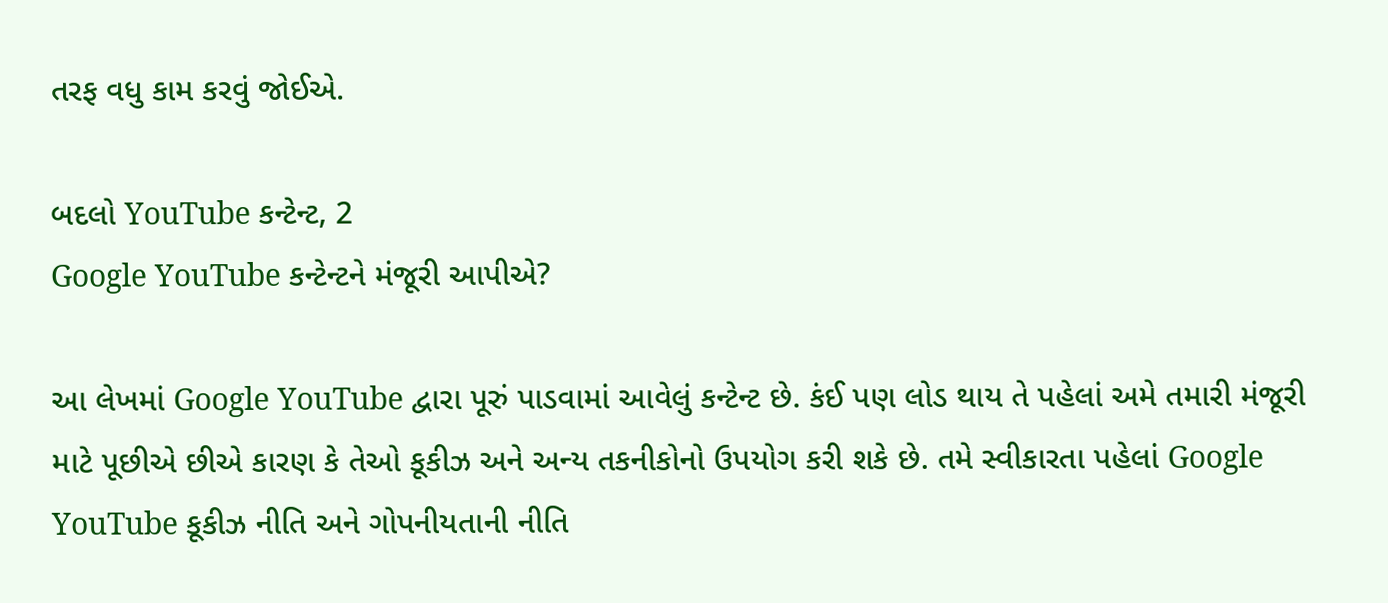તરફ વધુ કામ કરવું જોઈએ.

બદલો YouTube કન્ટેન્ટ, 2
Google YouTube કન્ટેન્ટને મંજૂરી આપીએ?

આ લેખમાં Google YouTube દ્વારા પૂરું પાડવામાં આવેલું કન્ટેન્ટ છે. કંઈ પણ લોડ થાય તે પહેલાં અમે તમારી મંજૂરી માટે પૂછીએ છીએ કારણ કે તેઓ કૂકીઝ અને અન્ય તકનીકોનો ઉપયોગ કરી શકે છે. તમે સ્વીકારતા પહેલાં Google YouTube કૂકીઝ નીતિ અને ગોપનીયતાની નીતિ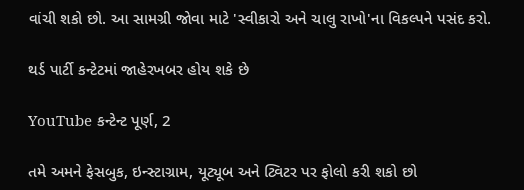વાંચી શકો છો. આ સામગ્રી જોવા માટે 'સ્વીકારો અને ચાલુ રાખો'ના વિકલ્પને પસંદ કરો.

થર્ડ પાર્ટી કન્ટેટમાં જાહેરખબર હોય શકે છે

YouTube કન્ટેન્ટ પૂર્ણ, 2

તમે અમને ફેસબુક, ઇન્સ્ટાગ્રામ, યૂટ્યૂબ અને ટ્વિટર પર ફોલો કરી શકો છો